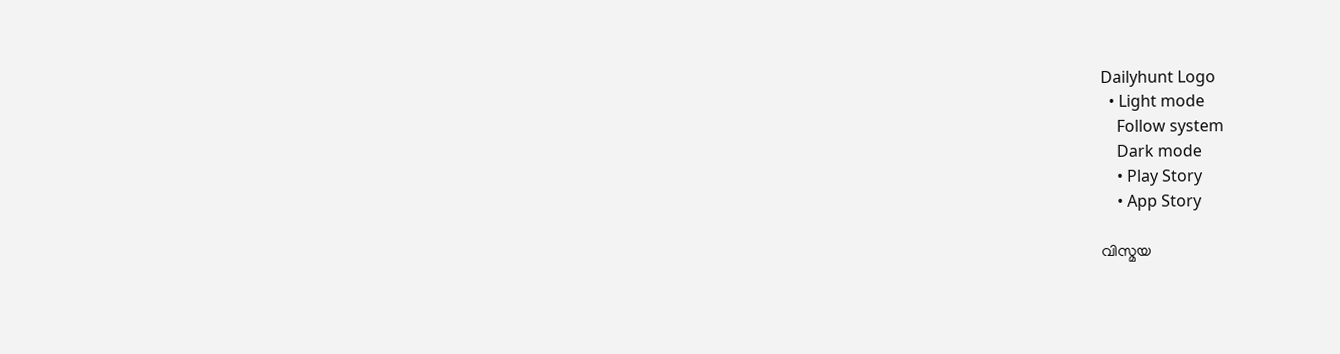Dailyhunt Logo
  • Light mode
    Follow system
    Dark mode
    • Play Story
    • App Story

വിസ്മയ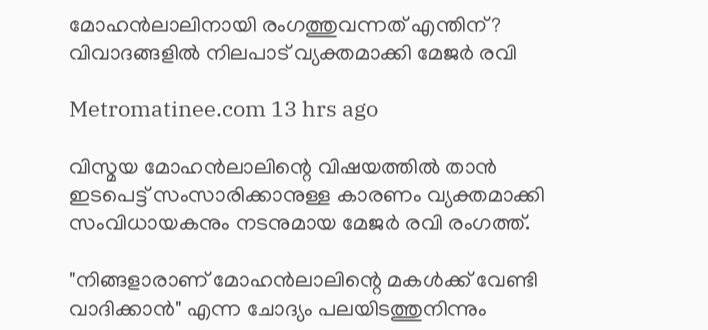മോഹൻലാലിനായി രംഗത്തുവന്നത് എന്തിന്? വിവാദങ്ങളില്‍ നിലപാട് വ്യക്തമാക്കി മേജര്‍ രവി

Metromatinee.com 13 hrs ago

വിസ്മയ മോഹൻലാലിന്റെ വിഷയത്തില്‍ താൻ ഇടപെട്ട് സംസാരിക്കാനുള്ള കാരണം വ്യക്തമാക്കി സംവിധായകനും നടനുമായ മേജർ രവി രംഗത്ത്.

"നിങ്ങളാരാണ് മോഹൻലാലിന്റെ മകള്‍ക്ക് വേണ്ടി വാദിക്കാൻ" എന്ന ചോദ്യം പലയിടത്തുനിന്നും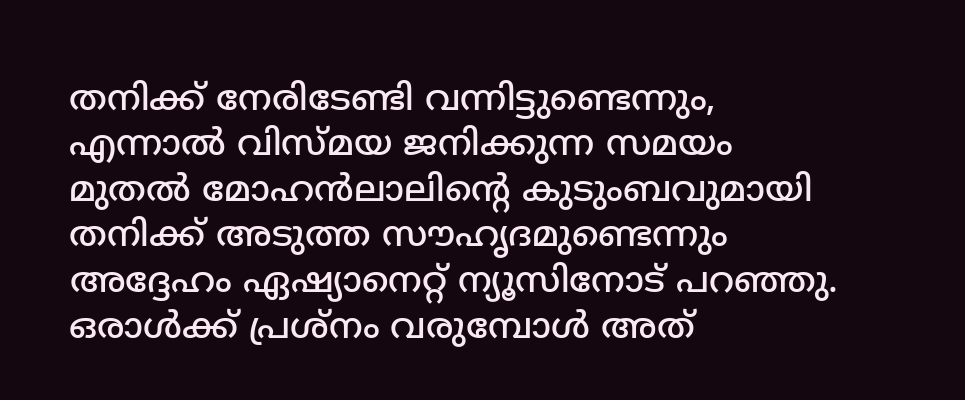തനിക്ക് നേരിടേണ്ടി വന്നിട്ടുണ്ടെന്നും, എന്നാല്‍ വിസ്മയ ജനിക്കുന്ന സമയം മുതല്‍ മോഹൻലാലിന്റെ കുടുംബവുമായി തനിക്ക് അടുത്ത സൗഹൃദമുണ്ടെന്നും അദ്ദേഹം ഏഷ്യാനെറ്റ് ന്യൂസിനോട് പറഞ്ഞു. ഒരാള്‍ക്ക് പ്രശ്നം വരുമ്പോള്‍ അത്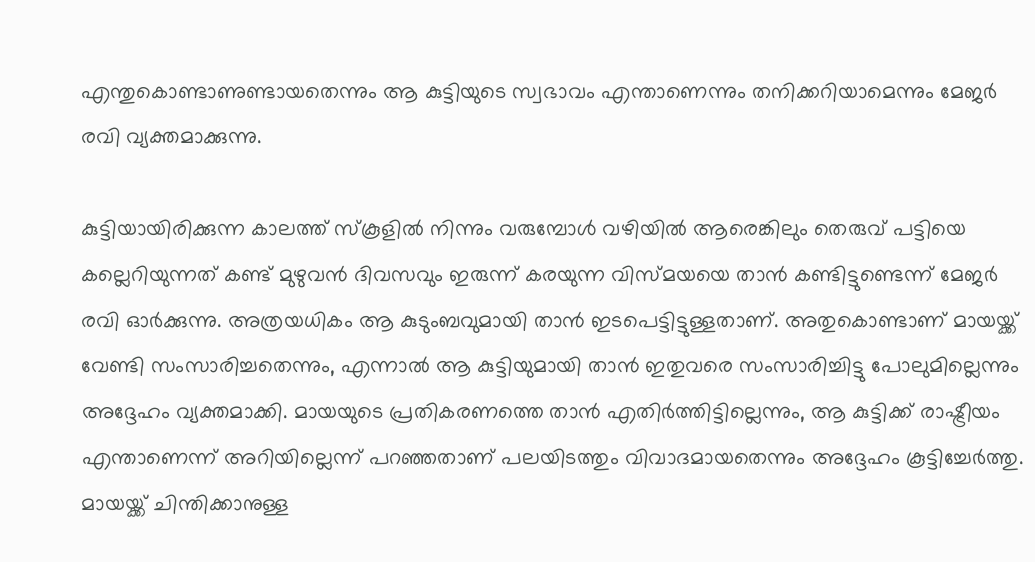എന്തുകൊണ്ടാണുണ്ടായതെന്നും ആ കുട്ടിയുടെ സ്വഭാവം എന്താണെന്നും തനിക്കറിയാമെന്നും മേജർ രവി വ്യക്തമാക്കുന്നു.

കുട്ടിയായിരിക്കുന്ന കാലത്ത് സ്കൂളില്‍ നിന്നും വരുമ്പോള്‍ വഴിയില്‍ ആരെങ്കിലും തെരുവ് പട്ടിയെ കല്ലെറിയുന്നത് കണ്ട് മുഴുവൻ ദിവസവും ഇരുന്ന് കരയുന്ന വിസ്മയയെ താൻ കണ്ടിട്ടുണ്ടെന്ന് മേജർ രവി ഓർക്കുന്നു. അത്രയധികം ആ കുടുംബവുമായി താൻ ഇടപെട്ടിട്ടുള്ളതാണ്. അതുകൊണ്ടാണ് മായയ്ക്ക് വേണ്ടി സംസാരിച്ചതെന്നും, എന്നാല്‍ ആ കുട്ടിയുമായി താൻ ഇതുവരെ സംസാരിച്ചിട്ടു പോലുമില്ലെന്നും അദ്ദേഹം വ്യക്തമാക്കി. മായയുടെ പ്രതികരണത്തെ താൻ എതിർത്തിട്ടില്ലെന്നും, ആ കുട്ടിക്ക് രാഷ്ട്രീയം എന്താണെന്ന് അറിയില്ലെന്ന് പറഞ്ഞതാണ് പലയിടത്തും വിവാദമായതെന്നും അദ്ദേഹം കൂട്ടിച്ചേർത്തു. മായയ്ക്ക് ചിന്തിക്കാനുള്ള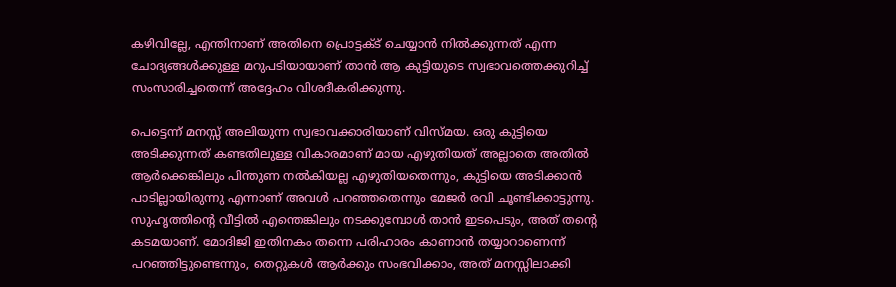കഴിവില്ലേ, എന്തിനാണ് അതിനെ പ്രൊട്ടക്‌ട് ചെയ്യാൻ നില്‍ക്കുന്നത് എന്ന ചോദ്യങ്ങള്‍ക്കുള്ള മറുപടിയായാണ് താൻ ആ കുട്ടിയുടെ സ്വഭാവത്തെക്കുറിച്ച്‌ സംസാരിച്ചതെന്ന് അദ്ദേഹം വിശദീകരിക്കുന്നു.

പെട്ടെന്ന് മനസ്സ് അലിയുന്ന സ്വഭാവക്കാരിയാണ് വിസ്മയ. ഒരു കുട്ടിയെ അടിക്കുന്നത് കണ്ടതിലുള്ള വികാരമാണ് മായ എഴുതിയത് അല്ലാതെ അതില്‍ ആർക്കെങ്കിലും പിന്തുണ നല്‍കിയല്ല എഴുതിയതെന്നും, കുട്ടിയെ അടിക്കാൻ പാടില്ലായിരുന്നു എന്നാണ് അവള്‍ പറഞ്ഞതെന്നും മേജർ രവി ചൂണ്ടിക്കാട്ടുന്നു. സുഹൃത്തിന്റെ വീട്ടില്‍ എന്തെങ്കിലും നടക്കുമ്പോള്‍ താൻ ഇടപെടും, അത് തന്റെ കടമയാണ്. മോദിജി ഇതിനകം തന്നെ പരിഹാരം കാണാൻ തയ്യാറാണെന്ന് പറഞ്ഞിട്ടുണ്ടെന്നും, തെറ്റുകള്‍ ആർക്കും സംഭവിക്കാം, അത് മനസ്സിലാക്കി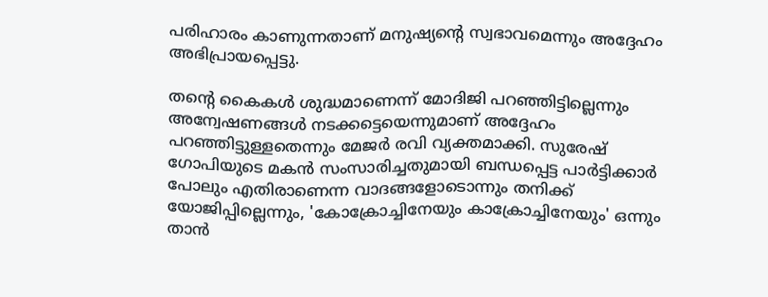പരിഹാരം കാണുന്നതാണ് മനുഷ്യന്റെ സ്വഭാവമെന്നും അദ്ദേഹം അഭിപ്രായപ്പെട്ടു.

തന്റെ കൈകള്‍ ശുദ്ധമാണെന്ന് മോദിജി പറഞ്ഞിട്ടില്ലെന്നും അന്വേഷണങ്ങള്‍ നടക്കട്ടെയെന്നുമാണ് അദ്ദേഹം പറഞ്ഞിട്ടുള്ളതെന്നും മേജർ രവി വ്യക്തമാക്കി. സുരേഷ് ഗോപിയുടെ മകൻ സംസാരിച്ചതുമായി ബന്ധപ്പെട്ട പാർട്ടിക്കാർ പോലും എതിരാണെന്ന വാദങ്ങളോടൊന്നും തനിക്ക് യോജിപ്പില്ലെന്നും, 'കോക്രോച്ചിനേയും കാക്രോച്ചിനേയും' ഒന്നും താൻ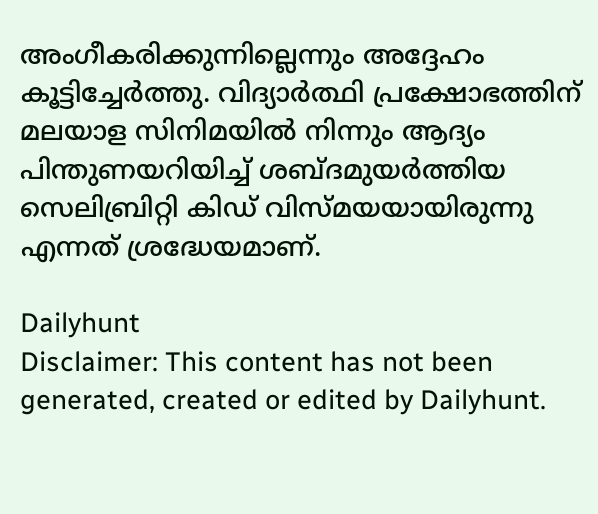അംഗീകരിക്കുന്നില്ലെന്നും അദ്ദേഹം കൂട്ടിച്ചേർത്തു. വിദ്യാർത്ഥി പ്രക്ഷോഭത്തിന് മലയാള സിനിമയില്‍ നിന്നും ആദ്യം പിന്തുണയറിയിച്ച്‌ ശബ്ദമുയർത്തിയ സെലിബ്രിറ്റി കിഡ് വിസ്മയയായിരുന്നു എന്നത് ശ്രദ്ധേയമാണ്.

Dailyhunt
Disclaimer: This content has not been generated, created or edited by Dailyhunt.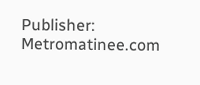Publisher: Metromatinee.com